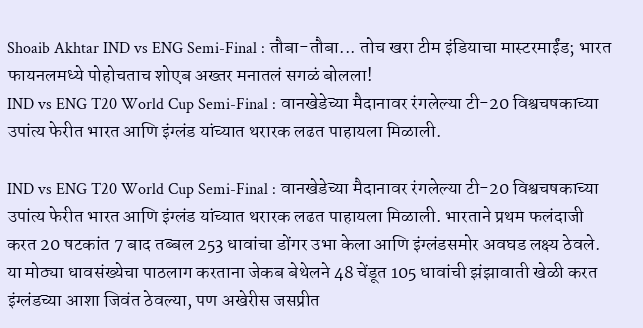Shoaib Akhtar IND vs ENG Semi-Final : तौबा-तौबा... तोच खरा टीम इंडियाचा मास्टरमाईंड; भारत फायनलमध्ये पोहोचताच शोएब अख्तर मनातलं सगळं बोलला!
IND vs ENG T20 World Cup Semi-Final : वानखेडेच्या मैदानावर रंगलेल्या टी-20 विश्वचषकाच्या उपांत्य फेरीत भारत आणि इंग्लंड यांच्यात थरारक लढत पाहायला मिळाली.

IND vs ENG T20 World Cup Semi-Final : वानखेडेच्या मैदानावर रंगलेल्या टी-20 विश्वचषकाच्या उपांत्य फेरीत भारत आणि इंग्लंड यांच्यात थरारक लढत पाहायला मिळाली. भारताने प्रथम फलंदाजी करत 20 षटकांत 7 बाद तब्बल 253 धावांचा डोंगर उभा केला आणि इंग्लंडसमोर अवघड लक्ष्य ठेवले. या मोठ्या धावसंख्येचा पाठलाग करताना जेकब बेथेलने 48 चेंडूत 105 धावांची झंझावाती खेळी करत इंग्लंडच्या आशा जिवंत ठेवल्या, पण अखेरीस जसप्रीत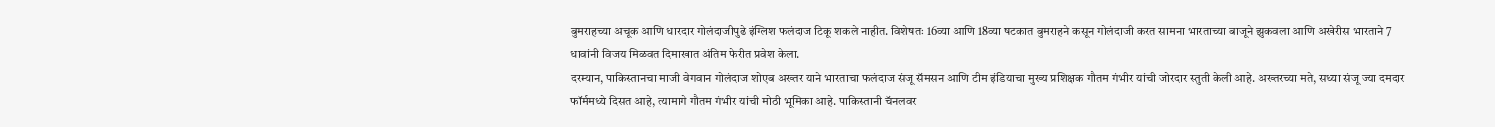बुमराहच्या अचूक आणि धारदार गोलंदाजीपुढे इंग्लिश फलंदाज टिकू शकले नाहीत. विशेषतः 16व्या आणि 18व्या षटकात बुमराहने कसून गोलंदाजी करत सामना भारताच्या बाजूने झुकवला आणि अखेरीस भारताने 7 धावांनी विजय मिळवत दिमाखात अंतिम फेरीत प्रवेश केला.
दरम्यान, पाकिस्तानचा माजी वेगवान गोलंदाज शोएब अख्तर याने भारताचा फलंदाज संजू सॅमसन आणि टीम इंडियाचा मुख्य प्रशिक्षक गौतम गंभीर यांची जोरदार स्तुती केली आहे. अख्तरच्या मते, सध्या संजू ज्या दमदार फॉर्ममध्ये दिसत आहे, त्यामागे गौतम गंभीर यांची मोठी भूमिका आहे. पाकिस्तानी चॅनलवर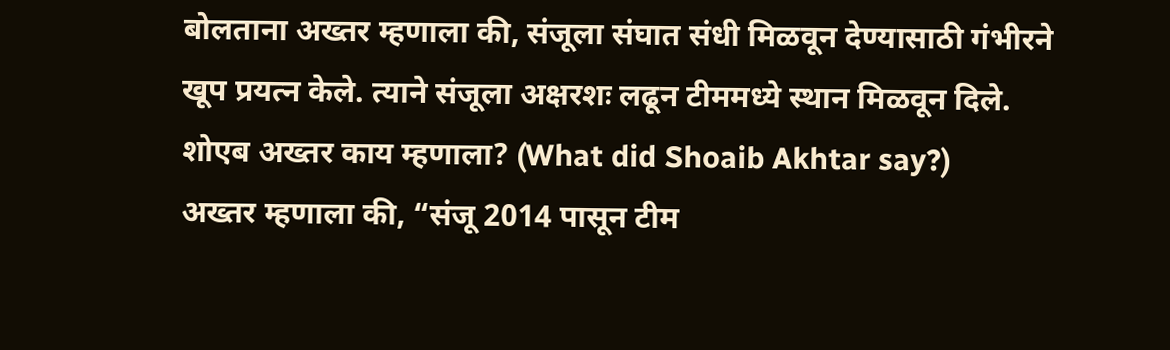बोलताना अख्तर म्हणाला की, संजूला संघात संधी मिळवून देण्यासाठी गंभीरने खूप प्रयत्न केले. त्याने संजूला अक्षरशः लढून टीममध्ये स्थान मिळवून दिले.
शोएब अख्तर काय म्हणाला? (What did Shoaib Akhtar say?)
अख्तर म्हणाला की, “संजू 2014 पासून टीम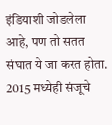इंडियाशी जोडलेला आहे, पण तो सतत संघात ये जा करत होता. 2015 मध्येही संजूचे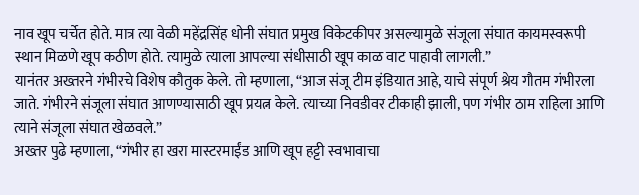नाव खूप चर्चेत होते. मात्र त्या वेळी महेंद्रसिंह धोनी संघात प्रमुख विकेटकीपर असल्यामुळे संजूला संघात कायमस्वरूपी स्थान मिळणे खूप कठीण होते. त्यामुळे त्याला आपल्या संधीसाठी खूप काळ वाट पाहावी लागली.”
यानंतर अख्तरने गंभीरचे विशेष कौतुक केले. तो म्हणाला, “आज संजू टीम इंडियात आहे, याचे संपूर्ण श्रेय गौतम गंभीरला जाते. गंभीरने संजूला संघात आणण्यासाठी खूप प्रयत्न केले. त्याच्या निवडीवर टीकाही झाली, पण गंभीर ठाम राहिला आणि त्याने संजूला संघात खेळवले.”
अख्तर पुढे म्हणाला, “गंभीर हा खरा मास्टरमाईंड आणि खूप हट्टी स्वभावाचा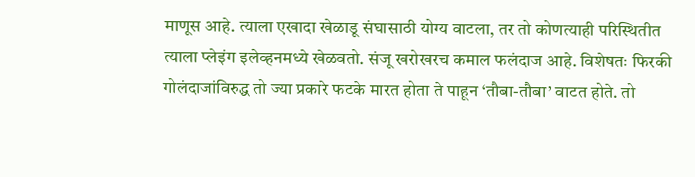माणूस आहे. त्याला एखादा खेळाडू संघासाठी योग्य वाटला, तर तो कोणत्याही परिस्थितीत त्याला प्लेइंग इलेव्हनमध्ये खेळवतो. संजू खरोखरच कमाल फलंदाज आहे. विशेषतः फिरकी गोलंदाजांविरुद्ध तो ज्या प्रकारे फटके मारत होता ते पाहून ‘तौबा-तौबा’ वाटत होते. तो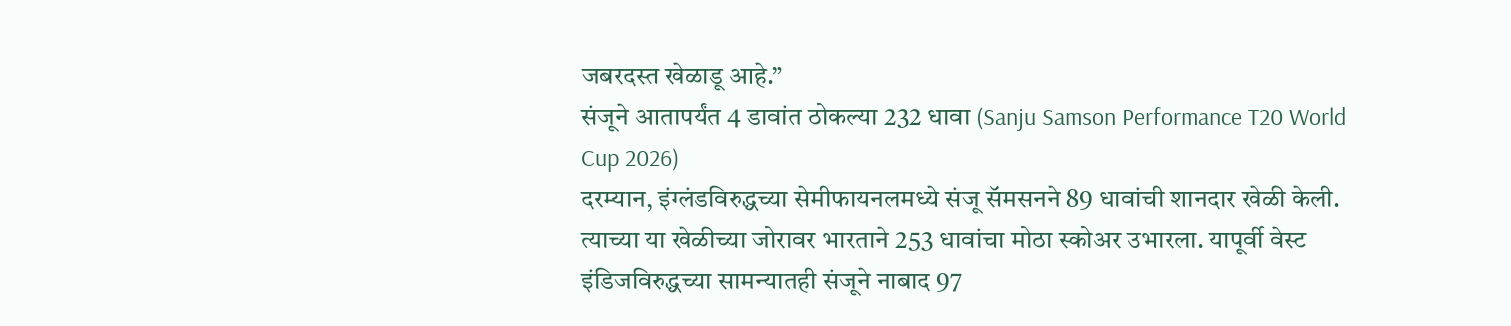जबरदस्त खेळाडू आहे.”
संजूने आतापर्यंत 4 डावांत ठोकल्या 232 धावा (Sanju Samson Performance T20 World Cup 2026)
दरम्यान, इंग्लंडविरुद्धच्या सेमीफायनलमध्ये संजू सॅमसनने 89 धावांची शानदार खेळी केली. त्याच्या या खेळीच्या जोरावर भारताने 253 धावांचा मोठा स्कोअर उभारला. यापूर्वी वेस्ट इंडिजविरुद्धच्या सामन्यातही संजूने नाबाद 97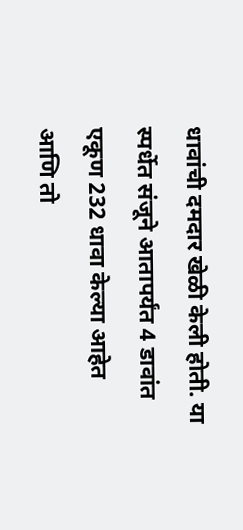धावांची दमदार खेळी केली होती. या स्पर्धेत संजूने आतापर्यंत 4 डावांत एकूण 232 धावा केल्या आहेत आणि तो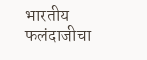भारतीय फलंदाजीचा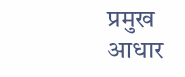प्रमुख आधार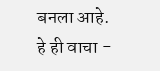बनला आहे.
हे ही वाचा -